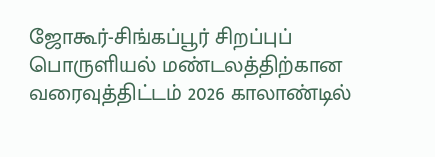ஜோகூர்-சிங்கப்பூர் சிறப்புப் பொருளியல் மண்டலத்திற்கான வரைவுத்திட்டம் 2026 காலாண்டில்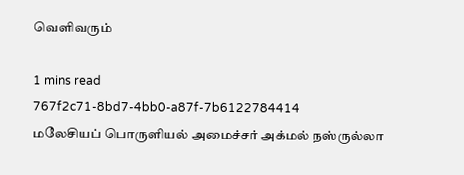வெளிவரும்

1 mins read
767f2c71-8bd7-4bb0-a87f-7b6122784414
மலேசியப் பொருளியல் அமைச்சர் அக்மல் நஸ்ருல்லா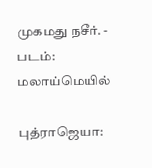முகமது நசீர். - படம்: மலாய்மெயில்

புத்ராஜெயா: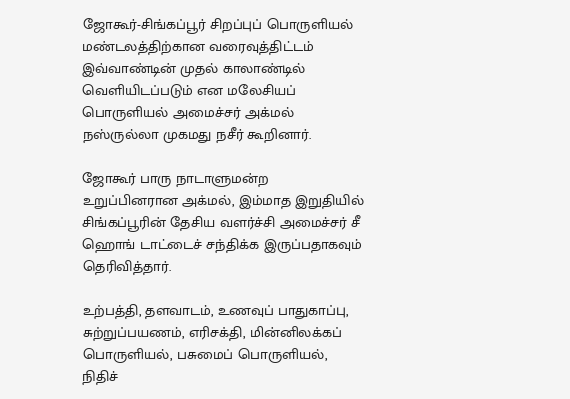ஜோகூர்-சிங்கப்பூர் சிறப்புப் பொருளியல் மண்டலத்திற்கான வரைவுத்திட்டம் இவ்வாண்டின் முதல் காலாண்டில் வெளியிடப்படும் என மலேசியப் பொருளியல் அமைச்சர் அக்மல் நஸ்ருல்லா முகமது நசீர் கூறினார்.

ஜோகூர் பாரு நாடாளுமன்ற உறுப்பினரான அக்மல், இம்மாத இறுதியில் சிங்கப்பூரின் தேசிய வளர்ச்சி அமைச்சர் சீ ஹொங் டாட்டைச் சந்திக்க இருப்பதாகவும் தெரிவித்தார்.

உற்பத்தி, தளவாடம், உணவுப் பாதுகாப்பு, சுற்றுப்பயணம், எரிசக்தி, மின்னிலக்கப் பொருளியல், பசுமைப் பொருளியல், நிதிச்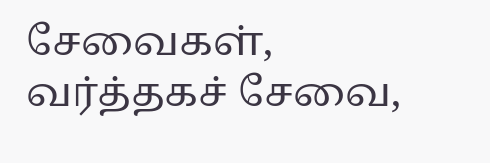சேவைகள், வர்த்தகச் சேவை,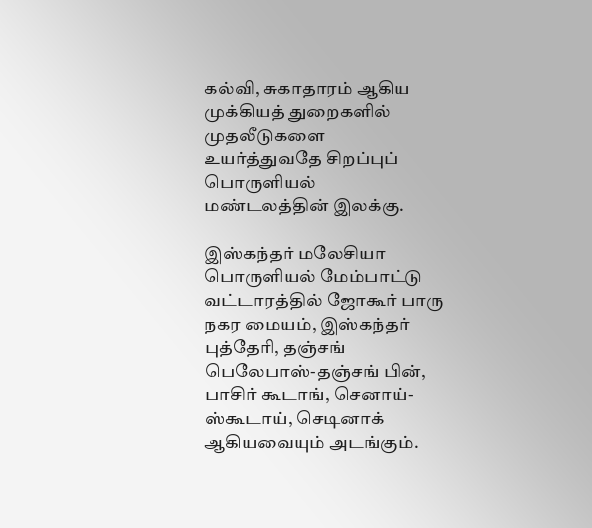கல்வி, சுகாதாரம் ஆகிய முக்கியத் துறைகளில் முதலீடுகளை உயர்த்துவதே சிறப்புப் பொருளியல் மண்டலத்தின் இலக்கு.

இஸ்கந்தர் மலேசியா பொருளியல் மேம்பாட்டு வட்டாரத்தில் ஜோகூர் பாரு நகர மையம், இஸ்கந்தர் புத்தேரி, தஞ்சங் பெலேபாஸ்-தஞ்சங் பின், பாசிர் கூடாங், செனாய்-ஸ்கூடாய், செடினாக் ஆகியவையும் அடங்கும்.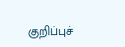குறிப்புச்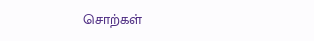சொற்கள்